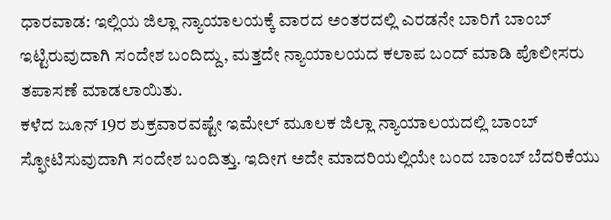ಧಾರವಾಡ: ಇಲ್ಲಿಯ ಜಿಲ್ಲಾ ನ್ಯಾಯಾಲಯಕ್ಕೆ ವಾರದ ಅಂತರದಲ್ಲಿ ಎರಡನೇ ಬಾರಿಗೆ ಬಾಂಬ್ ಇಟ್ಟಿರುವುದಾಗಿ ಸಂದೇಶ ಬಂದಿದ್ದು, ಮತ್ತದೇ ನ್ಯಾಯಾಲಯದ ಕಲಾಪ ಬಂದ್ ಮಾಡಿ ಪೊಲೀಸರು ತಪಾಸಣೆ ಮಾಡಲಾಯಿತು.
ಕಳೆದ ಜೂನ್ 19ರ ಶುಕ್ರವಾರವಷ್ಟೇ ಇಮೇಲ್ ಮೂಲಕ ಜಿಲ್ಲಾ ನ್ಯಾಯಾಲಯದಲ್ಲಿ ಬಾಂಬ್ ಸ್ಫೋಟಿಸುವುದಾಗಿ ಸಂದೇಶ ಬಂದಿತ್ತು. ಇದೀಗ ಅದೇ ಮಾದರಿಯಲ್ಲಿಯೇ ಬಂದ ಬಾಂಬ್ ಬೆದರಿಕೆಯು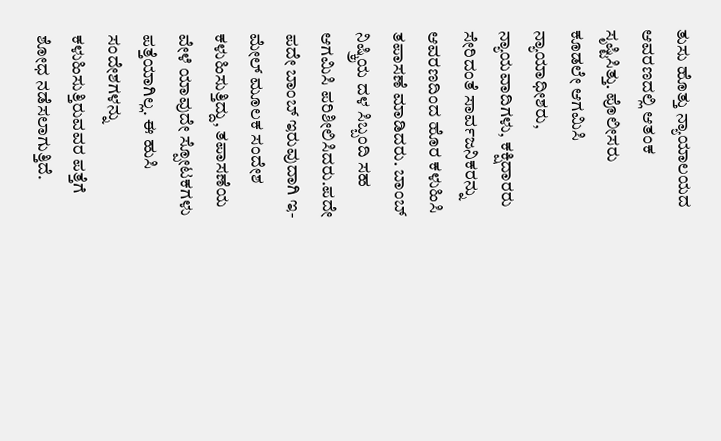ತುಸು ಹೊತ್ತು ನ್ಯಾಯಾಲಯದ ಆವರಣದಲ್ಲಿ ಆತಂಕ ಸೃಷ್ಟಿಸಿತ್ತು. ಪೊಲೀಸರು ಕೂಡಲೇ ಆಗಮಿಸಿ ನ್ಯಾಯಾಧೀಶರು, ನ್ಯಾಯವಾದಿಗಳು, ಕಕ್ಷಿದಾರರು ಸೇರಿದಂತೆ ಸಾರ್ವಜನಿಕರನ್ನು ಆವರಣದಿಂದ ಹೊರ ಕಳುಹಿಸಿ ತಪಾಸಣೆ ಮಾಡಿದರು. ಬಾಂಬ್ ನಿಷ್ಕ್ರಿಯ ದಳ ಸಿಬ್ಬಂದಿ ಸಹ ಆಗಮಿಸಿ ಪರಿಶೀಲಿಸಿದರು.ಪದೇ ಪದೇ ಬಾಂಬ್ ಇರುವುದಾಗಿ ಇ-ಮೇಲ್ ಮೂಲಕ ಸಂದೇಶ ಕಳುಹಿಸುತ್ತಿದ್ದು, ತಪಾಸಣೆಯ ವೇಳೆ ಯಾವುದೇ ಸ್ಪೋಟಕಗಳು ಪತ್ತೆಯಾಗಿಲ್ಲ. ಈ ಹುಸಿ ಸಂದೇಶಗಳನ್ನು ಕಳುಹಿಸುತ್ತಿರುವವರ ಪತ್ತೆಗೆ ಶೋಧ ನಡೆಸಲಾಗುತ್ತಿದೆ.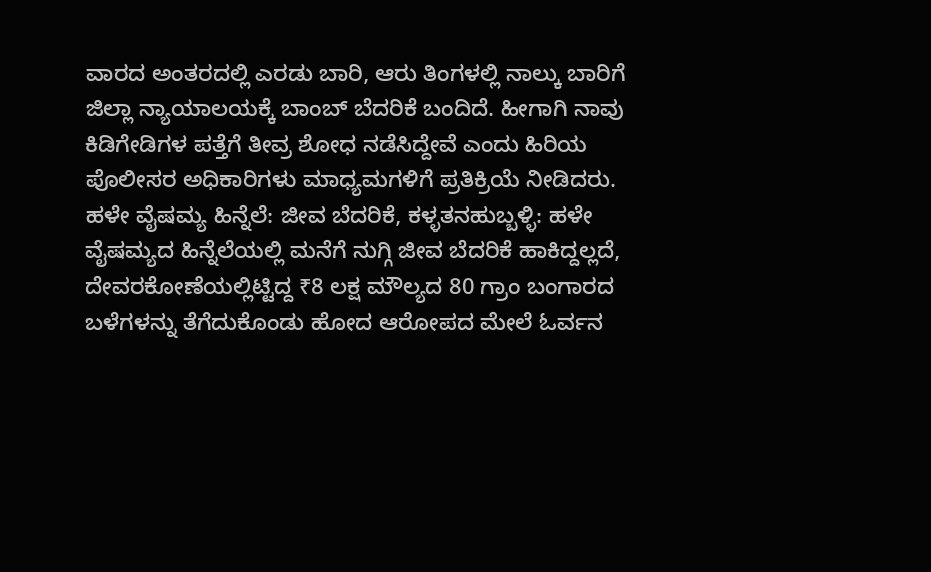ವಾರದ ಅಂತರದಲ್ಲಿ ಎರಡು ಬಾರಿ, ಆರು ತಿಂಗಳಲ್ಲಿ ನಾಲ್ಕು ಬಾರಿಗೆ ಜಿಲ್ಲಾ ನ್ಯಾಯಾಲಯಕ್ಕೆ ಬಾಂಬ್ ಬೆದರಿಕೆ ಬಂದಿದೆ. ಹೀಗಾಗಿ ನಾವು ಕಿಡಿಗೇಡಿಗಳ ಪತ್ತೆಗೆ ತೀವ್ರ ಶೋಧ ನಡೆಸಿದ್ದೇವೆ ಎಂದು ಹಿರಿಯ ಪೊಲೀಸರ ಅಧಿಕಾರಿಗಳು ಮಾಧ್ಯಮಗಳಿಗೆ ಪ್ರತಿಕ್ರಿಯೆ ನೀಡಿದರು.
ಹಳೇ ವೈಷಮ್ಯ ಹಿನ್ನೆಲೆ: ಜೀವ ಬೆದರಿಕೆ, ಕಳ್ಳತನಹುಬ್ಬಳ್ಳಿ: ಹಳೇ ವೈಷಮ್ಯದ ಹಿನ್ನೆಲೆಯಲ್ಲಿ ಮನೆಗೆ ನುಗ್ಗಿ ಜೀವ ಬೆದರಿಕೆ ಹಾಕಿದ್ದಲ್ಲದೆ, ದೇವರಕೋಣೆಯಲ್ಲಿಟ್ಟಿದ್ದ ₹8 ಲಕ್ಷ ಮೌಲ್ಯದ 80 ಗ್ರಾಂ ಬಂಗಾರದ ಬಳೆಗಳನ್ನು ತೆಗೆದುಕೊಂಡು ಹೋದ ಆರೋಪದ ಮೇಲೆ ಓರ್ವನ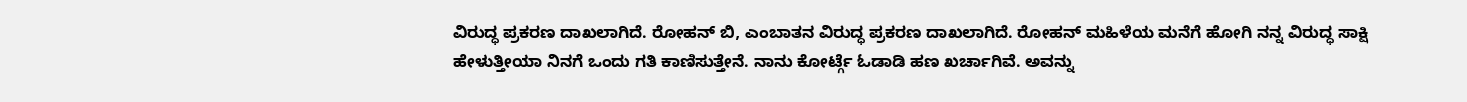ವಿರುದ್ಧ ಪ್ರಕರಣ ದಾಖಲಾಗಿದೆ. ರೋಹನ್ ಬಿ, ಎಂಬಾತನ ವಿರುದ್ಧ ಪ್ರಕರಣ ದಾಖಲಾಗಿದೆ. ರೋಹನ್ ಮಹಿಳೆಯ ಮನೆಗೆ ಹೋಗಿ ನನ್ನ ವಿರುದ್ಧ ಸಾಕ್ಷಿ ಹೇಳುತ್ತೀಯಾ ನಿನಗೆ ಒಂದು ಗತಿ ಕಾಣಿಸುತ್ತೇನೆ. ನಾನು ಕೋರ್ಟ್ಗೆ ಓಡಾಡಿ ಹಣ ಖರ್ಚಾಗಿವೆ. ಅವನ್ನು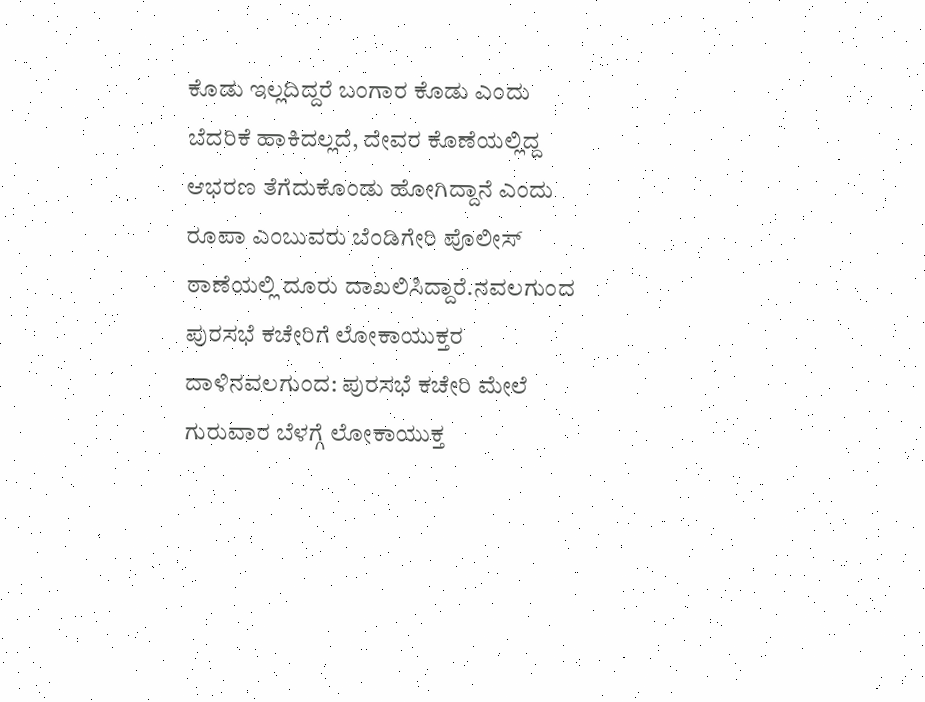ಕೊಡು ಇಲ್ಲದಿದ್ದರೆ ಬಂಗಾರ ಕೊಡು ಎಂದು ಬೆದರಿಕೆ ಹಾಕಿದಲ್ಲದೆ, ದೇವರ ಕೊಣೆಯಲ್ಲಿದ್ದ ಆಭರಣ ತೆಗೆದುಕೊಂಡು ಹೋಗಿದ್ದಾನೆ ಎಂದು ರೂಪಾ ಎಂಬುವರು ಬೆಂಡಿಗೇರಿ ಪೊಲೀಸ್ ಠಾಣೆಯಲ್ಲಿ ದೂರು ದಾಖಲಿಸಿದ್ದಾರೆ.ನವಲಗುಂದ ಪುರಸಭೆ ಕಚೇರಿಗೆ ಲೋಕಾಯುಕ್ತರ ದಾಳಿನವಲಗುಂದ: ಪುರಸಭೆ ಕಚೇರಿ ಮೇಲೆ ಗುರುವಾರ ಬೆಳಗ್ಗೆ ಲೋಕಾಯುಕ್ತ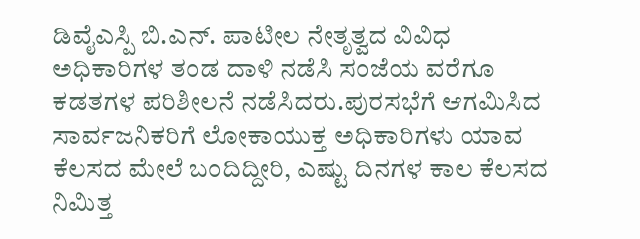ಡಿವೈಎಸ್ಪಿ ಬಿ.ಎನ್. ಪಾಟೀಲ ನೇತೃತ್ವದ ವಿವಿಧ ಅಧಿಕಾರಿಗಳ ತಂಡ ದಾಳಿ ನಡೆಸಿ ಸಂಜೆಯ ವರೆಗೂ ಕಡತಗಳ ಪರಿಶೀಲನೆ ನಡೆಸಿದರು.ಪುರಸಭೆಗೆ ಆಗಮಿಸಿದ ಸಾರ್ವಜನಿಕರಿಗೆ ಲೋಕಾಯುಕ್ತ ಅಧಿಕಾರಿಗಳು ಯಾವ ಕೆಲಸದ ಮೇಲೆ ಬಂದಿದ್ದೀರಿ, ಎಷ್ಟು ದಿನಗಳ ಕಾಲ ಕೆಲಸದ ನಿಮಿತ್ತ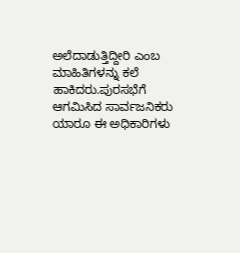ಅಲೆದಾಡುತ್ತಿದ್ದೀರಿ ಎಂಬ ಮಾಹಿತಿಗಳನ್ನು ಕಲೆ ಹಾಕಿದರು.ಪುರಸಭೆಗೆ ಆಗಮಿಸಿದ ಸಾರ್ವಜನಿಕರು ಯಾರೂ ಈ ಅಧಿಕಾರಿಗಳು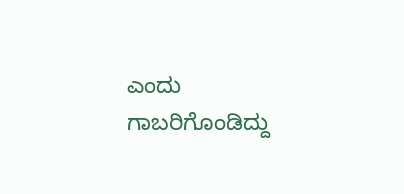ಎಂದು ಗಾಬರಿಗೊಂಡಿದ್ದು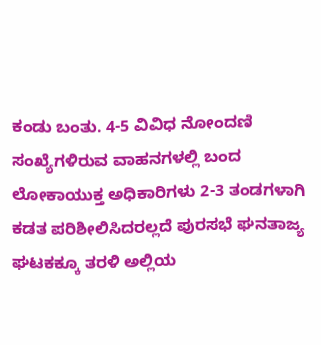ಕಂಡು ಬಂತು. 4-5 ವಿವಿಧ ನೋಂದಣಿ ಸಂಖ್ಯೆಗಳಿರುವ ವಾಹನಗಳಲ್ಲಿ ಬಂದ ಲೋಕಾಯುಕ್ತ ಅಧಿಕಾರಿಗಳು 2-3 ತಂಡಗಳಾಗಿ ಕಡತ ಪರಿಶೀಲಿಸಿದರಲ್ಲದೆ ಪುರಸಭೆ ಘನತಾಜ್ಯ ಘಟಕಕ್ಕೂ ತರಳಿ ಅಲ್ಲಿಯ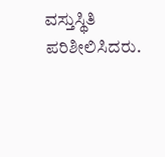ವಸ್ತುಸ್ಥಿತಿ ಪರಿಶೀಲಿಸಿದರು.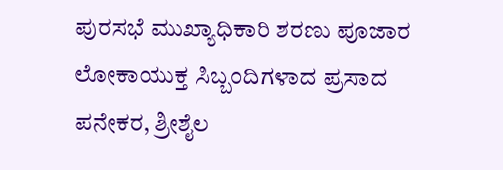ಪುರಸಭೆ ಮುಖ್ಯಾಧಿಕಾರಿ ಶರಣು ಪೂಜಾರ ಲೋಕಾಯುಕ್ತ ಸಿಬ್ಬಂದಿಗಳಾದ ಪ್ರಸಾದ ಪನೇಕರ, ಶ್ರೀಶೈಲ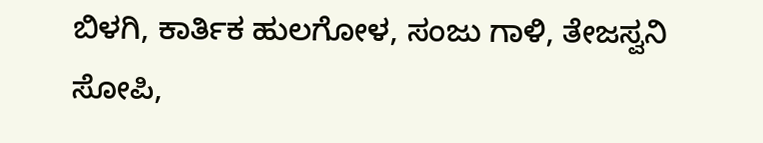ಬಿಳಗಿ, ಕಾರ್ತಿಕ ಹುಲಗೋಳ, ಸಂಜು ಗಾಳಿ, ತೇಜಸ್ವನಿ ಸೋಪಿ,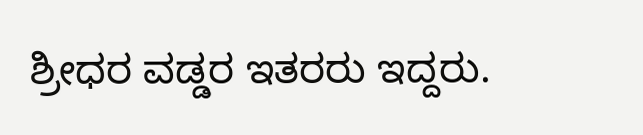ಶ್ರೀಧರ ವಡ್ಡರ ಇತರರು ಇದ್ದರು.